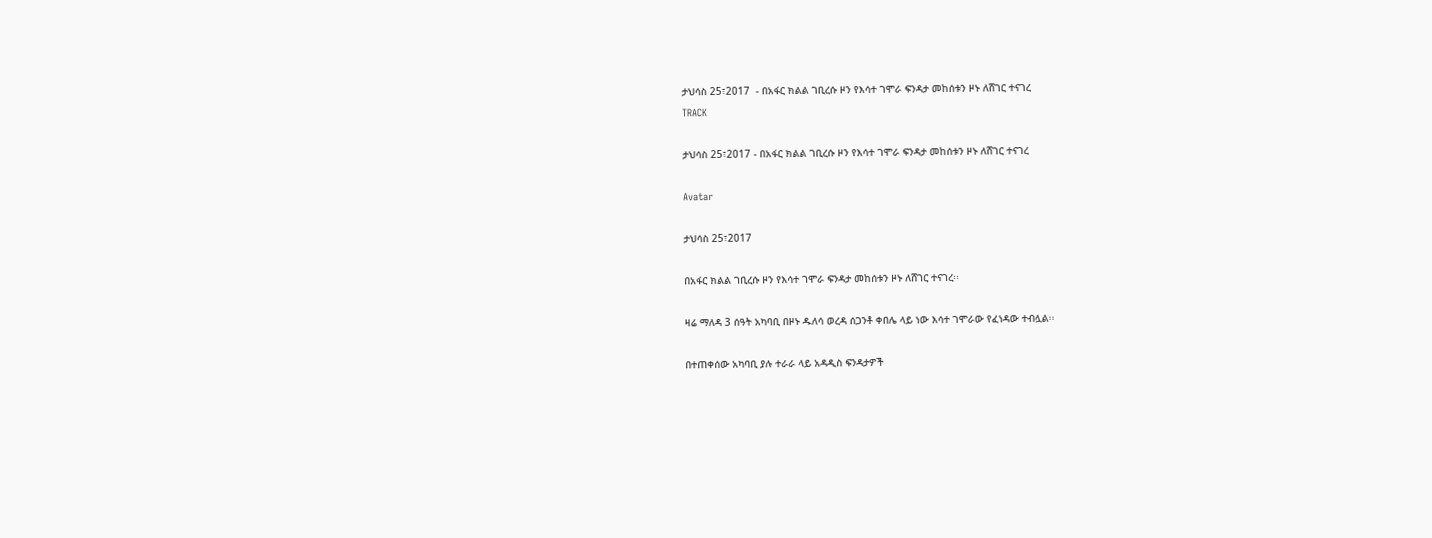ታህሳስ 25፣2017  - በአፋር ክልል ገቢረሱ ዞን የእሳተ ገሞራ ፍንዳታ መከሰቱን ዞኑ ለሸገር ተናገረ
TRACK

ታህሳስ 25፣2017 - በአፋር ክልል ገቢረሱ ዞን የእሳተ ገሞራ ፍንዳታ መከሰቱን ዞኑ ለሸገር ተናገረ

Avatar

ታህሳስ 25፣2017

በአፋር ክልል ገቢረሱ ዞን የእሳተ ገሞራ ፍንዳታ መከሰቱን ዞኑ ለሸገር ተናገረ፡፡

ዛሬ ማለዳ 3 ሰዓት አካባቢ በዞኑ ዱለሳ ወረዳ ሰጋንቶ ቀበሌ ላይ ነው እሳተ ገሞራው የፈነዳው ተብሏል፡፡

በተጠቀሰው አካባቢ ያሉ ተራራ ላይ አዳዲስ ፍንዳታዎች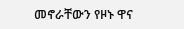መኖራቸውን የዞኑ ዋና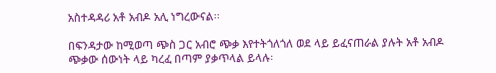አስተዳዳሪ አቶ አብዶ አሊ ነግረውናል፡፡

በፍንዳታው ከሚወጣ ጭስ ጋር አብሮ ጭቃ እየተትጎለጎለ ወደ ላይ ይፈናጠራል ያሉት አቶ አብዶ ጭቃው ሰውነት ላይ ካረፈ በጣም ያቃጥላል ይላሉ፡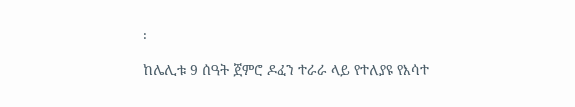፡

ከሌሊቱ 9 ሰዓት ጀምሮ ዶፈን ተራራ ላይ የተለያዩ የእሳተ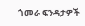ጎመራ ፍንዳታዎች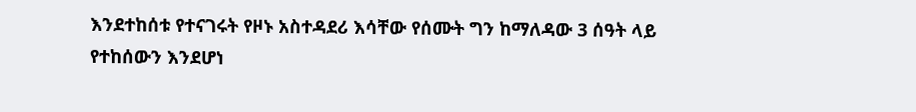እንደተከሰቱ የተናገሩት የዞኑ አስተዳደሪ እሳቸው የሰሙት ግን ከማለዳው 3 ሰዓት ላይ የተከሰውን እንደሆነ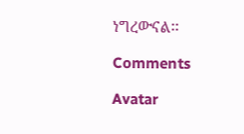ነግረውናል፡፡

Comments

Avatar